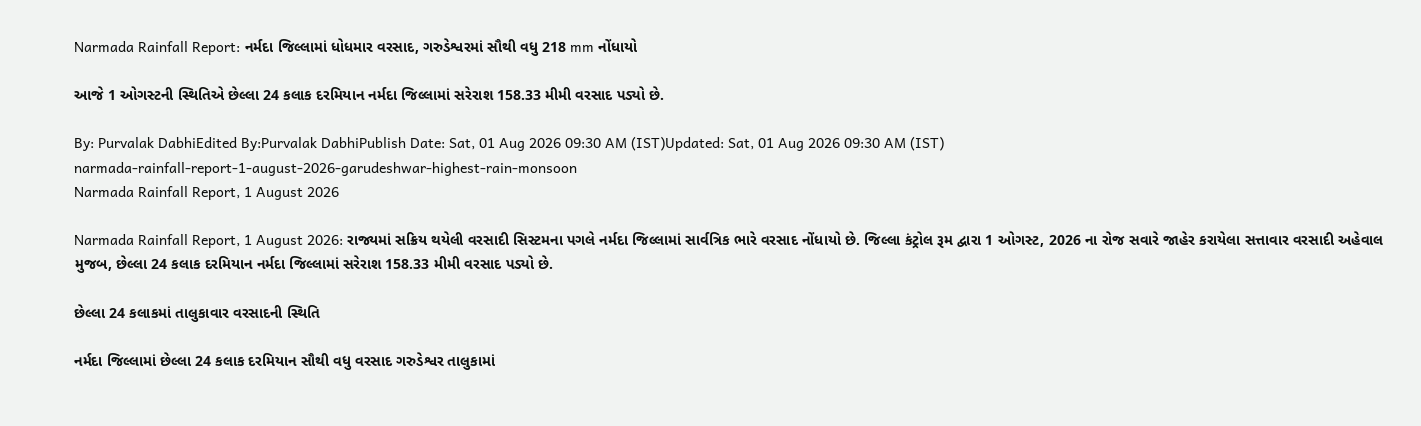Narmada Rainfall Report: નર્મદા જિલ્લામાં ધોધમાર વરસાદ, ગરુડેશ્વરમાં સૌથી વધુ 218 mm નોંધાયો

આજે 1 ઓગસ્ટની સ્થિતિએ છેલ્લા 24 કલાક દરમિયાન નર્મદા જિલ્લામાં સરેરાશ 158.33 મીમી વરસાદ પડ્યો છે.

By: Purvalak DabhiEdited By:Purvalak DabhiPublish Date: Sat, 01 Aug 2026 09:30 AM (IST)Updated: Sat, 01 Aug 2026 09:30 AM (IST)
narmada-rainfall-report-1-august-2026-garudeshwar-highest-rain-monsoon
Narmada Rainfall Report, 1 August 2026

Narmada Rainfall Report, 1 August 2026: રાજ્યમાં સક્રિય થયેલી વરસાદી સિસ્ટમના પગલે નર્મદા જિલ્લામાં સાર્વત્રિક ભારે વરસાદ નોંધાયો છે. જિલ્લા કંટ્રોલ રૂમ દ્વારા 1 ઓગસ્ટ, 2026 ના રોજ સવારે જાહેર કરાયેલા સત્તાવાર વરસાદી અહેવાલ મુજબ, છેલ્લા 24 કલાક દરમિયાન નર્મદા જિલ્લામાં સરેરાશ 158.33 મીમી વરસાદ પડ્યો છે.

છેલ્લા 24 કલાકમાં તાલુકાવાર વરસાદની સ્થિતિ

નર્મદા જિલ્લામાં છેલ્લા 24 કલાક દરમિયાન સૌથી વધુ વરસાદ ગરુડેશ્વર તાલુકામાં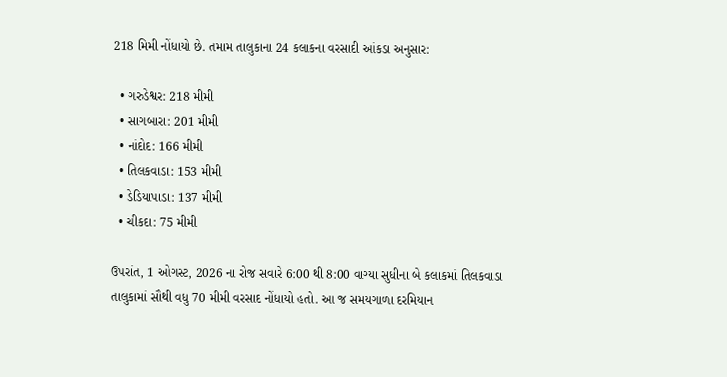218 મિમી નોંધાયો છે. તમામ તાલુકાના 24 કલાકના વરસાદી આંકડા અનુસાર:

  • ગરુડેશ્વર: 218 મીમી
  • સાગબારા: 201 મીમી
  • નાંદોદ: 166 મીમી
  • તિલકવાડા: 153 મીમી
  • ડેડિયાપાડા: 137 મીમી
  • ચીકદા: 75 મીમી

ઉપરાંત, 1 ઓગસ્ટ, 2026 ના રોજ સવારે 6:00 થી 8:00 વાગ્યા સુધીના બે કલાકમાં તિલકવાડા તાલુકામાં સૌથી વધુ 70 મીમી વરસાદ નોંધાયો હતો. આ જ સમયગાળા દરમિયાન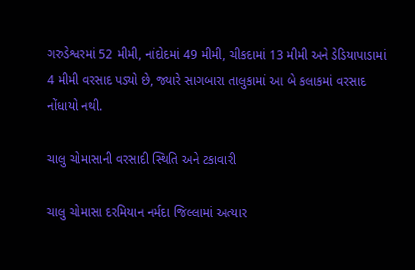ગરુડેશ્વરમાં 52 મીમી, નાંદોદમાં 49 મીમી, ચીકદામાં 13 મીમી અને ડેડિયાપાડામાં 4 મીમી વરસાદ પડ્યો છે, જ્યારે સાગબારા તાલુકામાં આ બે કલાકમાં વરસાદ નોંધાયો નથી.

ચાલુ ચોમાસાની વરસાદી સ્થિતિ અને ટકાવારી

ચાલુ ચોમાસા દરમિયાન નર્મદા જિલ્લામાં અત્યાર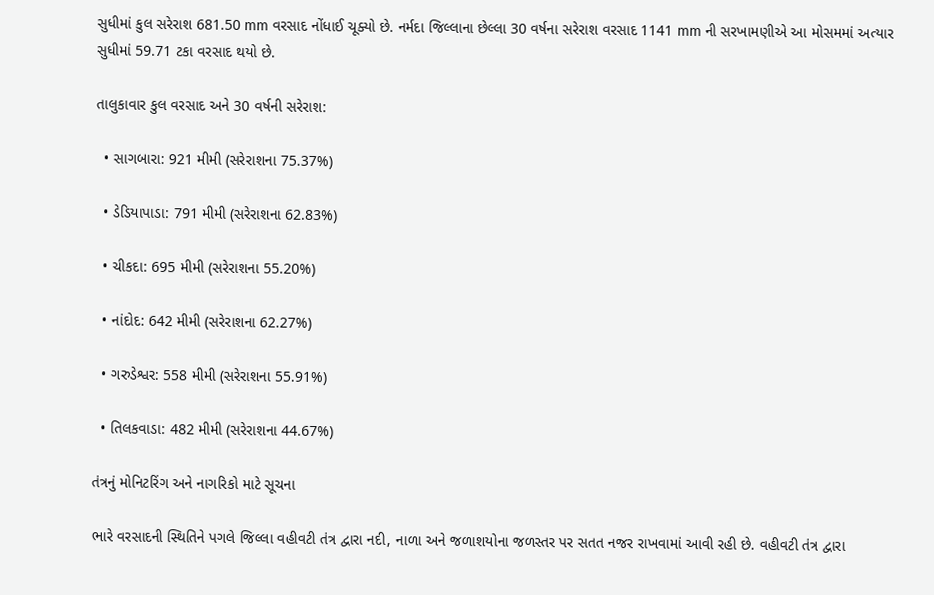સુધીમાં કુલ સરેરાશ 681.50 mm વરસાદ નોંધાઈ ચૂક્યો છે. નર્મદા જિલ્લાના છેલ્લા 30 વર્ષના સરેરાશ વરસાદ 1141 mm ની સરખામણીએ આ મોસમમાં અત્યાર સુધીમાં 59.71 ટકા વરસાદ થયો છે.

તાલુકાવાર કુલ વરસાદ અને 30 વર્ષની સરેરાશ:

  • સાગબારા: 921 મીમી (સરેરાશના 75.37%)

  • ડેડિયાપાડા: 791 મીમી (સરેરાશના 62.83%)

  • ચીકદા: 695 મીમી (સરેરાશના 55.20%)

  • નાંદોદ: 642 મીમી (સરેરાશના 62.27%)

  • ગરુડેશ્વર: 558 મીમી (સરેરાશના 55.91%)

  • તિલકવાડા: 482 મીમી (સરેરાશના 44.67%)

તંત્રનું મોનિટરિંગ અને નાગરિકો માટે સૂચના

ભારે વરસાદની સ્થિતિને પગલે જિલ્લા વહીવટી તંત્ર દ્વારા નદી, નાળા અને જળાશયોના જળસ્તર પર સતત નજર રાખવામાં આવી રહી છે. વહીવટી તંત્ર દ્વારા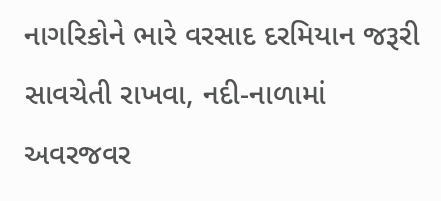નાગરિકોને ભારે વરસાદ દરમિયાન જરૂરી સાવચેતી રાખવા, નદી-નાળામાં અવરજવર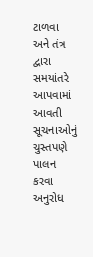ટાળવા અને તંત્ર દ્વારા સમયાંતરે આપવામાં આવતી સૂચનાઓનું ચુસ્તપણે પાલન કરવા અનુરોધ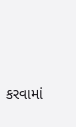કરવામાં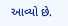આવ્યો છે.